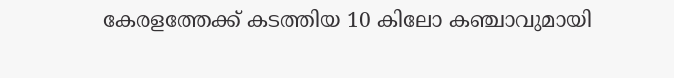കേരളത്തേക്ക് കടത്തിയ 10 കിലോ കഞ്ചാവുമായി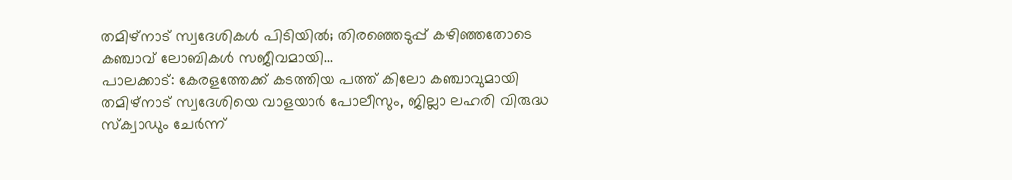തമിഴ്നാട് സ്വദേശികൾ പിടിയിൽ; തിരഞ്ഞെടുപ്പ് കഴിഞ്ഞതോടെ കഞ്ചാവ് ലോബികൾ സജീവമായി...
പാലക്കാട്: കേരളത്തേക്ക് കടത്തിയ പത്ത് കിലോ കഞ്ചാവുമായി തമിഴ്നാട് സ്വദേശിയെ വാളയാർ പോലീസും, ജില്ലാ ലഹരി വിരുദ്ധ സ്ക്വാഡും ചേർന്ന്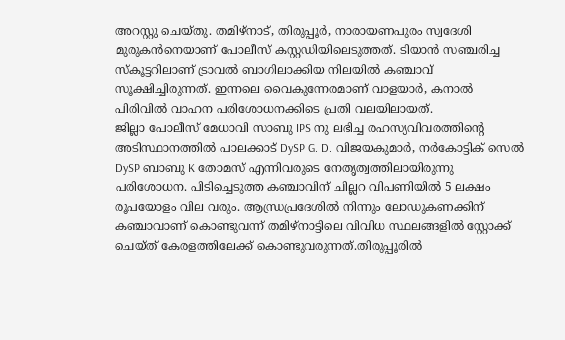അറസ്റ്റു ചെയ്തു. തമിഴ്നാട്, തിരുപ്പൂർ, നാരായണപുരം സ്വദേശി മുരുകൻനെയാണ് പോലീസ് കസ്റ്റഡിയിലെടുത്തത്. ടിയാൻ സഞ്ചരിച്ച സ്കൂട്ടറിലാണ് ട്രാവൽ ബാഗിലാക്കിയ നിലയിൽ കഞ്ചാവ് സൂക്ഷിച്ചിരുന്നത്. ഇന്നലെ വൈകുന്നേരമാണ് വാളയാർ, കനാൽ പിരിവിൽ വാഹന പരിശോധനക്കിടെ പ്രതി വലയിലായത്.
ജില്ലാ പോലീസ് മേധാവി സാബു IPS നു ലഭിച്ച രഹസ്യവിവരത്തിന്റെ അടിസ്ഥാനത്തിൽ പാലക്കാട് DySP G. D. വിജയകുമാർ, നർകോട്ടിക് സെൽ DySP ബാബു K തോമസ് എന്നിവരുടെ നേതൃത്വത്തിലായിരുന്നു പരിശോധന. പിടിച്ചെടുത്ത കഞ്ചാവിന് ചില്ലറ വിപണിയിൽ 5 ലക്ഷം രൂപയോളം വില വരും. ആന്ധ്രപ്രദേശിൽ നിന്നും ലോഡുകണക്കിന് കഞ്ചാവാണ് കൊണ്ടുവന്ന് തമിഴ്നാട്ടിലെ വിവിധ സ്ഥലങ്ങളിൽ സ്റ്റോക്ക് ചെയ്ത് കേരളത്തിലേക്ക് കൊണ്ടുവരുന്നത്.തിരുപ്പൂരിൽ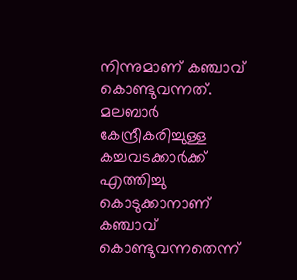നിന്നുമാണ് കഞ്ചാവ് കൊണ്ടുവന്നത്. മലബാർ കേന്ദ്രീകരിച്ചുള്ള കച്ചവടക്കാർക്ക് എത്തിച്ചു കൊടുക്കാനാണ് കഞ്ചാവ് കൊണ്ടുവന്നതെന്ന്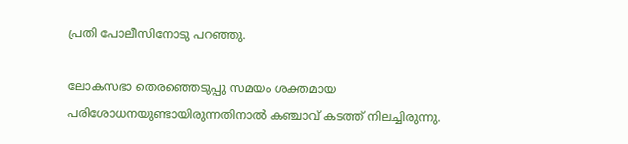പ്രതി പോലീസിനോടു പറഞ്ഞു.

ലോകസഭാ തെരഞ്ഞെടുപ്പു സമയം ശക്തമായ പരിശോധനയുണ്ടായിരുന്നതിനാൽ കഞ്ചാവ് കടത്ത് നിലച്ചിരുന്നു.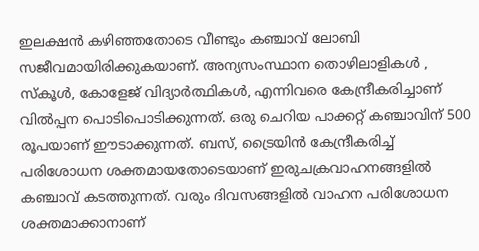ഇലക്ഷൻ കഴിഞ്ഞതോടെ വീണ്ടും കഞ്ചാവ് ലോബി സജീവമായിരിക്കുകയാണ്. അന്യസംസ്ഥാന തൊഴിലാളികൾ , സ്കൂൾ, കോളേജ് വിദ്യാർത്ഥികൾ, എന്നിവരെ കേന്ദ്രീകരിച്ചാണ് വിൽപ്പന പൊടിപൊടിക്കുന്നത്. ഒരു ചെറിയ പാക്കറ്റ് കഞ്ചാവിന് 500 രൂപയാണ് ഈടാക്കുന്നത്. ബസ്, ട്രൈയിൻ കേന്ദ്രീകരിച്ച് പരിശോധന ശക്തമായതോടെയാണ് ഇരുചക്രവാഹനങ്ങളിൽ കഞ്ചാവ് കടത്തുന്നത്. വരും ദിവസങ്ങളിൽ വാഹന പരിശോധന ശക്തമാക്കാനാണ്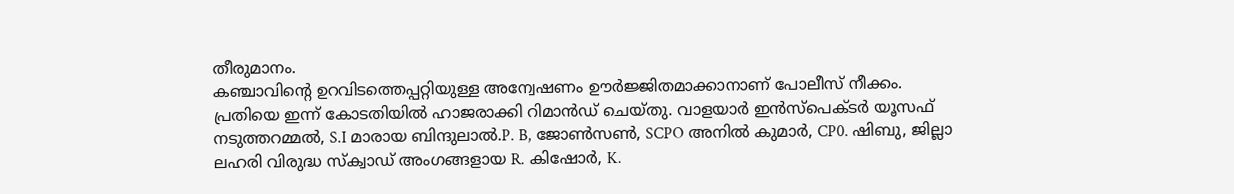തീരുമാനം.
കഞ്ചാവിന്റെ ഉറവിടത്തെപ്പറ്റിയുള്ള അന്വേഷണം ഊർജ്ജിതമാക്കാനാണ് പോലീസ് നീക്കം. പ്രതിയെ ഇന്ന് കോടതിയിൽ ഹാജരാക്കി റിമാൻഡ് ചെയ്തു. വാളയാർ ഇൻസ്പെക്ടർ യൂസഫ് നടുത്തറമ്മൽ, S.I മാരായ ബിന്ദുലാൽ.P. B, ജോൺസൺ, SCPO അനിൽ കുമാർ, CP0. ഷിബു, ജില്ലാ ലഹരി വിരുദ്ധ സ്ക്വാഡ് അംഗങ്ങളായ R. കിഷോർ, K.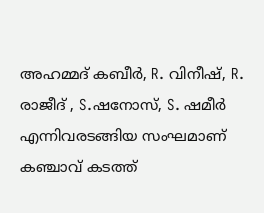അഹമ്മദ് കബീർ, R. വിനീഷ്, R. രാജീദ് , S.ഷനോസ്, S. ഷമീർ എന്നിവരടങ്ങിയ സംഘമാണ് കഞ്ചാവ് കടത്ത്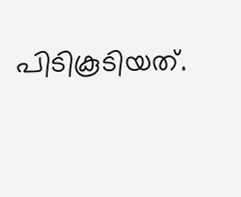പിടികൂടിയത്.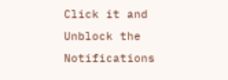Click it and Unblock the Notifications